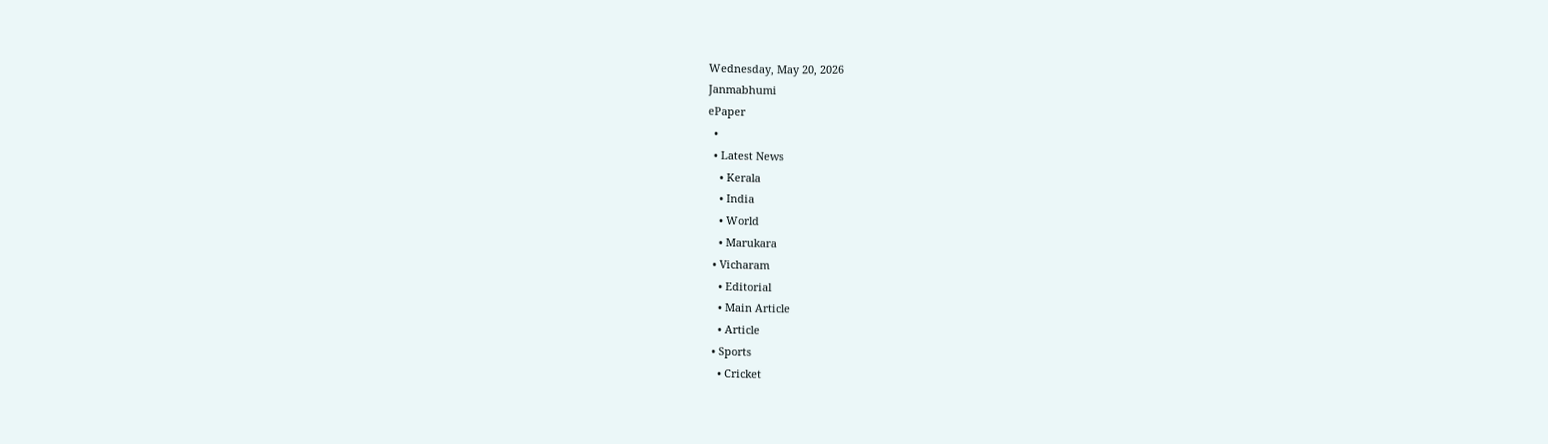Wednesday, May 20, 2026
Janmabhumi
ePaper
  •
  • Latest News
    • Kerala
    • India
    • World
    • Marukara
  • Vicharam
    • Editorial
    • Main Article
    • Article
  • Sports
    • Cricket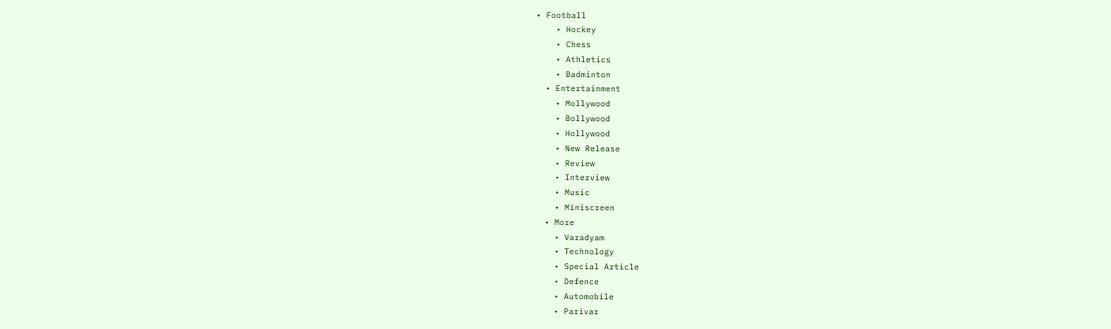• Football
    • Hockey
    • Chess
    • Athletics
    • Badminton
  • Entertainment
    • Mollywood
    • Bollywood
    • Hollywood
    • New Release
    • Review
    • Interview
    • Music
    • Miniscreen
  • More
    • Varadyam
    • Technology
    • Special Article
    • Defence
    • Automobile
    • Parivar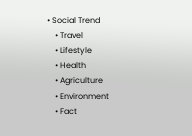• Social Trend
    • Travel
    • Lifestyle
    • Health
    • Agriculture
    • Environment
    • Fact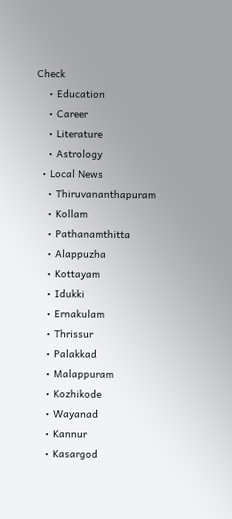Check
    • Education
    • Career
    • Literature
    • Astrology
  • Local News
    • Thiruvananthapuram
    • Kollam
    • Pathanamthitta
    • Alappuzha
    • Kottayam
    • Idukki
    • Ernakulam
    • Thrissur
    • Palakkad
    • Malappuram
    • Kozhikode
    • Wayanad
    • Kannur
    • Kasargod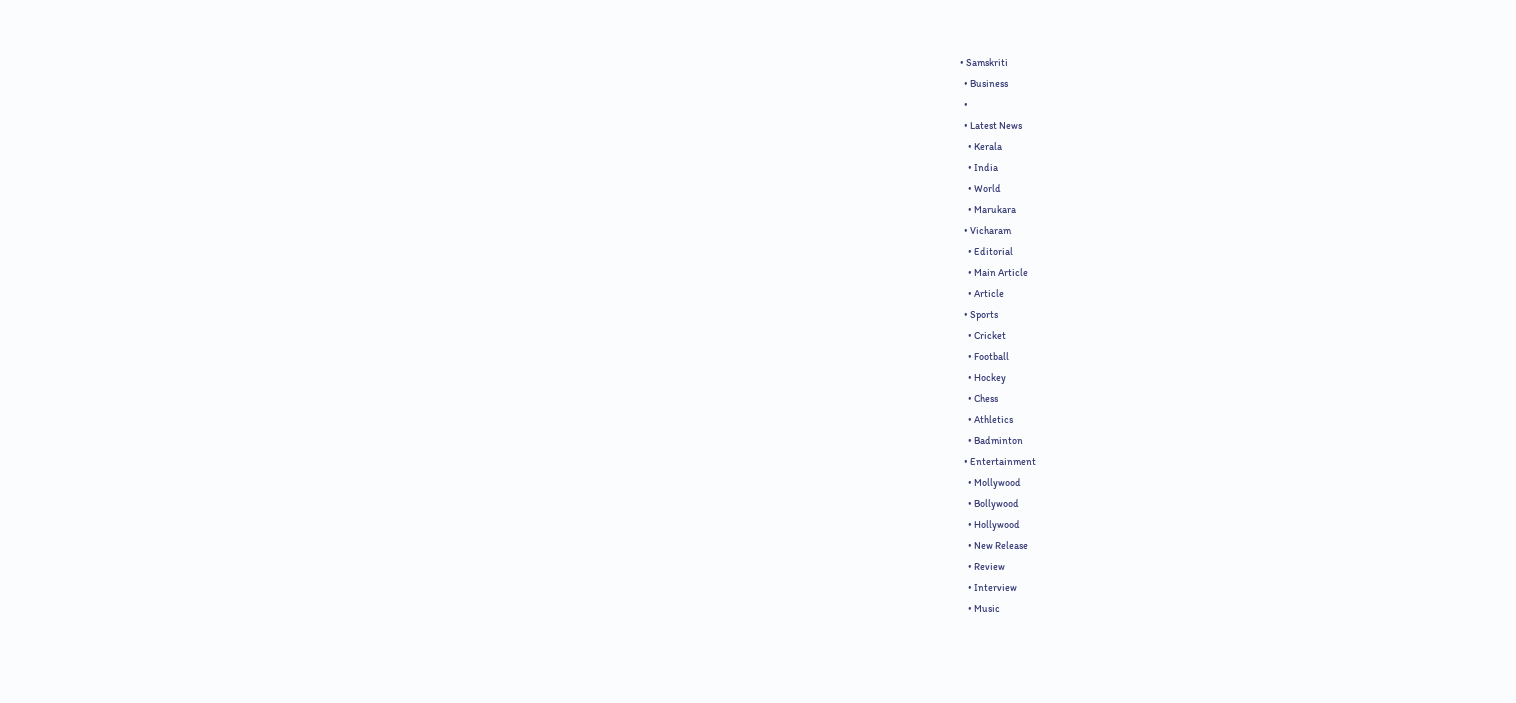• Samskriti
  • Business
  •
  • Latest News
    • Kerala
    • India
    • World
    • Marukara
  • Vicharam
    • Editorial
    • Main Article
    • Article
  • Sports
    • Cricket
    • Football
    • Hockey
    • Chess
    • Athletics
    • Badminton
  • Entertainment
    • Mollywood
    • Bollywood
    • Hollywood
    • New Release
    • Review
    • Interview
    • Music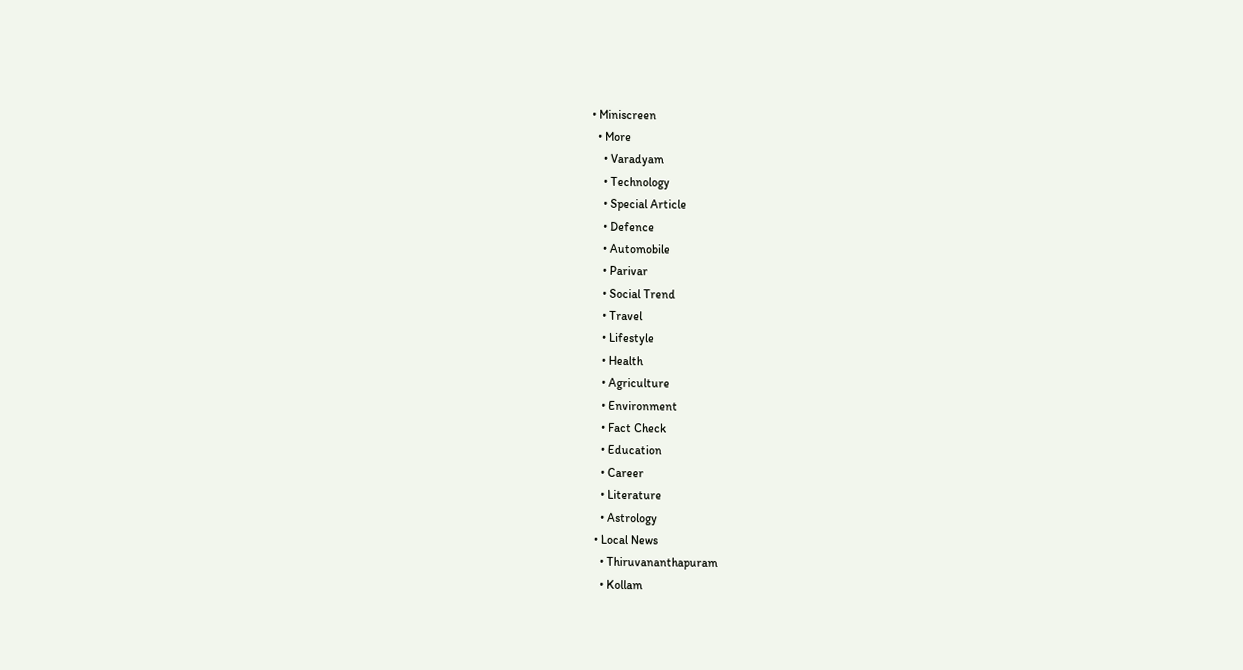• Miniscreen
  • More
    • Varadyam
    • Technology
    • Special Article
    • Defence
    • Automobile
    • Parivar
    • Social Trend
    • Travel
    • Lifestyle
    • Health
    • Agriculture
    • Environment
    • Fact Check
    • Education
    • Career
    • Literature
    • Astrology
  • Local News
    • Thiruvananthapuram
    • Kollam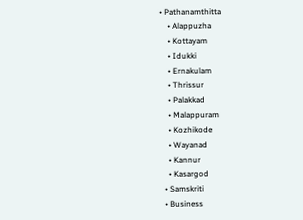• Pathanamthitta
    • Alappuzha
    • Kottayam
    • Idukki
    • Ernakulam
    • Thrissur
    • Palakkad
    • Malappuram
    • Kozhikode
    • Wayanad
    • Kannur
    • Kasargod
  • Samskriti
  • Business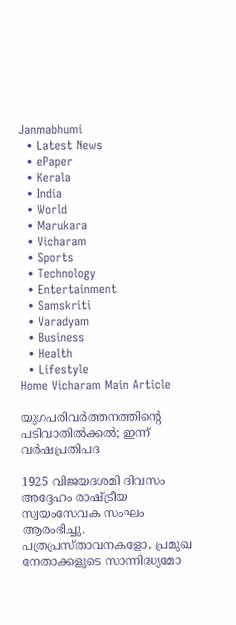Janmabhumi
  • Latest News
  • ePaper
  • Kerala
  • India
  • World
  • Marukara
  • Vicharam
  • Sports
  • Technology
  • Entertainment
  • Samskriti
  • Varadyam
  • Business
  • Health
  • Lifestyle
Home Vicharam Main Article

യുഗപരിവര്‍ത്തനത്തിന്റെ പടിവാതില്‍ക്കല്‍; ഇന്ന് വര്‍ഷപ്രതിപദ

1925 വിജയദശമി ദിവസം അദ്ദേഹം രാഷ്‌ട്രീയ സ്വയംസേവക സംഘം ആരംഭിച്ചു. പത്രപ്രസ്താവനകളോ, പ്രമുഖ നേതാക്കളുടെ സാന്നിദ്ധ്യമോ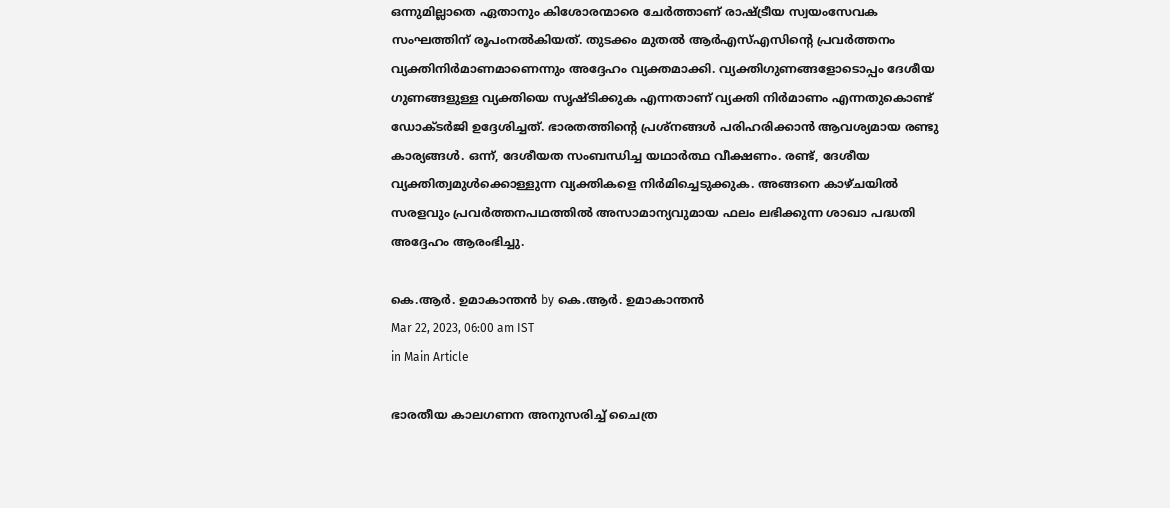ഒന്നുമില്ലാതെ ഏതാനും കിശോരന്മാരെ ചേര്‍ത്താണ് രാഷ്‌ട്രീയ സ്വയംസേവക സംഘത്തിന് രൂപംനല്‍കിയത്. തുടക്കം മുതല്‍ ആര്‍എസ്എസിന്റെ പ്രവര്‍ത്തനം വ്യക്തിനിര്‍മാണമാണെന്നും അദ്ദേഹം വ്യക്തമാക്കി. വ്യക്തിഗുണങ്ങളോടൊപ്പം ദേശീയ ഗുണങ്ങളുള്ള വ്യക്തിയെ സൃഷ്ടിക്കുക എന്നതാണ് വ്യക്തി നിര്‍മാണം എന്നതുകൊണ്ട് ഡോക്ടര്‍ജി ഉദ്ദേശിച്ചത്. ഭാരതത്തിന്റെ പ്രശ്നങ്ങള്‍ പരിഹരിക്കാന്‍ ആവശ്യമായ രണ്ടു കാര്യങ്ങള്‍. ഒന്ന്, ദേശീയത സംബന്ധിച്ച യഥാര്‍ത്ഥ വീക്ഷണം. രണ്ട്, ദേശീയ വ്യക്തിത്വമുള്‍ക്കൊള്ളുന്ന വ്യക്തികളെ നിര്‍മിച്ചെടുക്കുക. അങ്ങനെ കാഴ്ചയില്‍ സരളവും പ്രവര്‍ത്തനപഥത്തില്‍ അസാമാന്യവുമായ ഫലം ലഭിക്കുന്ന ശാഖാ പദ്ധതി അദ്ദേഹം ആരംഭിച്ചു.

കെ.ആര്‍. ഉമാകാന്തന്‍ by കെ.ആര്‍. ഉമാകാന്തന്‍
Mar 22, 2023, 06:00 am IST
in Main Article

ഭാരതീയ കാലഗണന അനുസരിച്ച് ചൈത്ര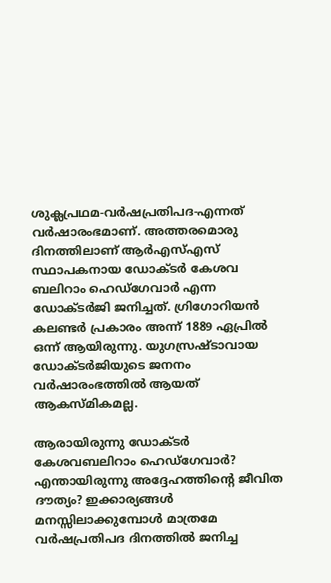ശുക്ലപ്രഥമ-വര്‍ഷപ്രതിപദ-എന്നത് വര്‍ഷാരംഭമാണ്. അത്തരമൊരു ദിനത്തിലാണ് ആര്‍എസ്എസ് സ്ഥാപകനായ ഡോക്ടര്‍ കേശവ ബലിറാം ഹെഡ്ഗേവാര്‍ എന്ന ഡോക്ടര്‍ജി ജനിച്ചത്. ഗ്രിഗോറിയന്‍ കലണ്ടര്‍ പ്രകാരം അന്ന് 1889 ഏപ്രില്‍ ഒന്ന് ആയിരുന്നു. യുഗസ്രഷ്ടാവായ ഡോക്ടര്‍ജിയുടെ ജനനം വര്‍ഷാരംഭത്തില്‍ ആയത് ആകസ്മികമല്ല.

ആരായിരുന്നു ഡോക്ടര്‍ കേശവബലിറാം ഹെഡ്ഗേവാര്‍? എന്തായിരുന്നു അദ്ദേഹത്തിന്റെ ജീവിത ദൗത്യം? ഇക്കാര്യങ്ങള്‍ മനസ്സിലാക്കുമ്പോള്‍ മാത്രമേ വര്‍ഷപ്രതിപദ ദിനത്തില്‍ ജനിച്ച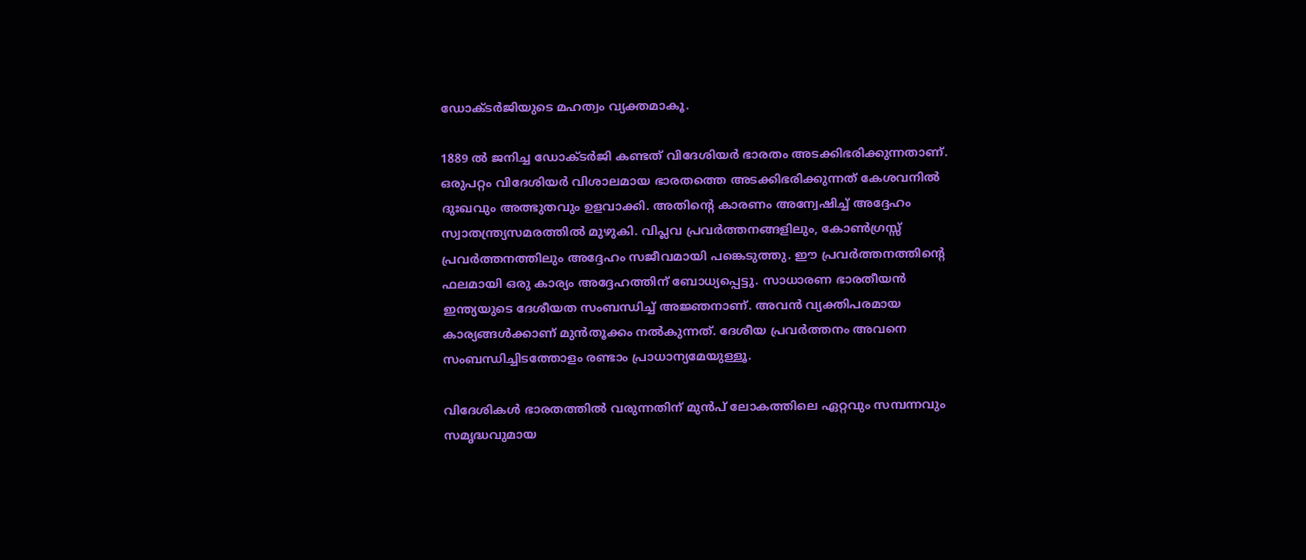ഡോക്ടര്‍ജിയുടെ മഹത്വം വ്യക്തമാകൂ.

1889 ല്‍ ജനിച്ച ഡോക്ടര്‍ജി കണ്ടത് വിദേശിയര്‍ ഭാരതം അടക്കിഭരിക്കുന്നതാണ്. ഒരുപറ്റം വിദേശിയര്‍ വിശാലമായ ഭാരതത്തെ അടക്കിഭരിക്കുന്നത് കേശവനില്‍ ദുഃഖവും അത്ഭുതവും ഉളവാക്കി. അതിന്റെ കാരണം അന്വേഷിച്ച് അദ്ദേഹം സ്വാതന്ത്ര്യസമരത്തില്‍ മുഴുകി. വിപ്ലവ പ്രവര്‍ത്തനങ്ങളിലും, കോണ്‍ഗ്രസ്സ് പ്രവര്‍ത്തനത്തിലും അദ്ദേഹം സജീവമായി പങ്കെടുത്തു. ഈ പ്രവര്‍ത്തനത്തിന്റെ ഫലമായി ഒരു കാര്യം അദ്ദേഹത്തിന് ബോധ്യപ്പെട്ടു. സാധാരണ ഭാരതീയന്‍ ഇന്ത്യയുടെ ദേശീയത സംബന്ധിച്ച് അജ്ഞനാണ്. അവന്‍ വ്യക്തിപരമായ കാര്യങ്ങള്‍ക്കാണ് മുന്‍തൂക്കം നല്‍കുന്നത്. ദേശീയ പ്രവര്‍ത്തനം അവനെ സംബന്ധിച്ചിടത്തോളം രണ്ടാം പ്രാധാന്യമേയുള്ളൂ.

വിദേശികള്‍ ഭാരതത്തില്‍ വരുന്നതിന് മുന്‍പ് ലോകത്തിലെ ഏറ്റവും സമ്പന്നവും സമൃദ്ധവുമായ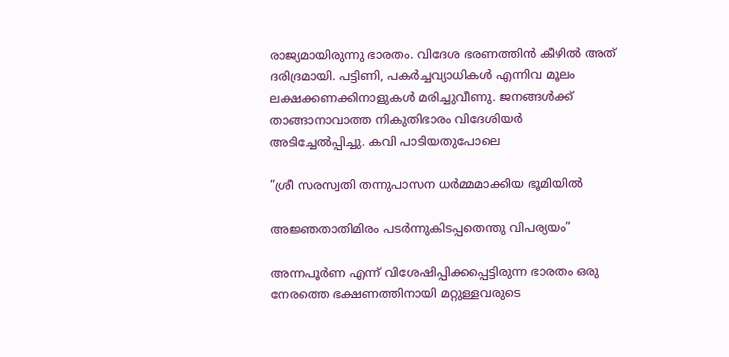രാജ്യമായിരുന്നു ഭാരതം. വിദേശ ഭരണത്തിന്‍ കീഴില്‍ അത് ദരിദ്രമായി. പട്ടിണി, പകര്‍ച്ചവ്യാധികള്‍ എന്നിവ മൂലം ലക്ഷക്കണക്കിനാളുകള്‍ മരിച്ചുവീണു. ജനങ്ങള്‍ക്ക് താങ്ങാനാവാത്ത നികുതിഭാരം വിദേശിയര്‍ അടിച്ചേല്‍പ്പിച്ചു. കവി പാടിയതുപോലെ

”ശ്രീ സരസ്വതി തന്നുപാസന ധര്‍മ്മമാക്കിയ ഭൂമിയില്‍

അജ്ഞതാതിമിരം പടര്‍ന്നുകിടപ്പതെന്തു വിപര്യയം”

അന്നപൂര്‍ണ എന്ന് വിശേഷിപ്പിക്കപ്പെട്ടിരുന്ന ഭാരതം ഒരു നേരത്തെ ഭക്ഷണത്തിനായി മറ്റുള്ളവരുടെ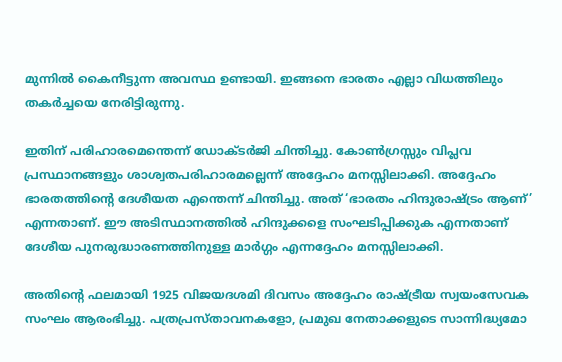മുന്നില്‍ കൈനീട്ടുന്ന അവസ്ഥ ഉണ്ടായി. ഇങ്ങനെ ഭാരതം എല്ലാ വിധത്തിലും തകര്‍ച്ചയെ നേരിട്ടിരുന്നു.

ഇതിന് പരിഹാരമെന്തെന്ന് ഡോക്ടര്‍ജി ചിന്തിച്ചു. കോണ്‍ഗ്രസ്സും വിപ്ലവ പ്രസ്ഥാനങ്ങളും ശാശ്വതപരിഹാരമല്ലെന്ന് അദ്ദേഹം മനസ്സിലാക്കി. അദ്ദേഹം ഭാരതത്തിന്റെ ദേശീയത എന്തെന്ന് ചിന്തിച്ചു. അത് ‘ഭാരതം ഹിന്ദുരാഷ്‌ട്രം ആണ്’ എന്നതാണ്. ഈ അടിസ്ഥാനത്തില്‍ ഹിന്ദുക്കളെ സംഘടിപ്പിക്കുക എന്നതാണ് ദേശീയ പുനരുദ്ധാരണത്തിനുള്ള മാര്‍ഗ്ഗം എന്നദ്ദേഹം മനസ്സിലാക്കി.

അതിന്റെ ഫലമായി 1925 വിജയദശമി ദിവസം അദ്ദേഹം രാഷ്‌ട്രീയ സ്വയംസേവക സംഘം ആരംഭിച്ചു. പത്രപ്രസ്താവനകളോ, പ്രമുഖ നേതാക്കളുടെ സാന്നിദ്ധ്യമോ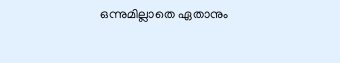ഒന്നുമില്ലാതെ ഏതാനും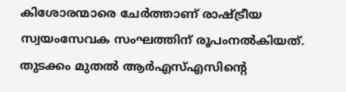കിശോരന്മാരെ ചേര്‍ത്താണ് രാഷ്‌ട്രീയ സ്വയംസേവക സംഘത്തിന് രൂപംനല്‍കിയത്. തുടക്കം മുതല്‍ ആര്‍എസ്എസിന്റെ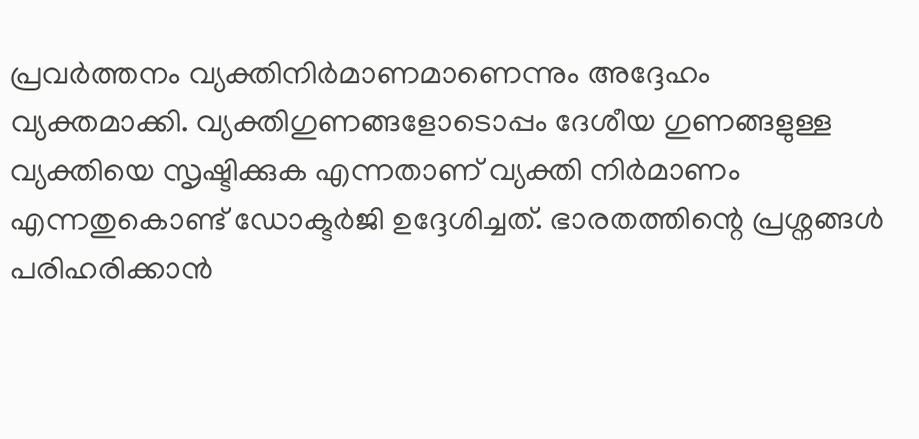പ്രവര്‍ത്തനം വ്യക്തിനിര്‍മാണമാണെന്നും അദ്ദേഹം വ്യക്തമാക്കി. വ്യക്തിഗുണങ്ങളോടൊപ്പം ദേശീയ ഗുണങ്ങളുള്ള വ്യക്തിയെ സൃഷ്ടിക്കുക എന്നതാണ് വ്യക്തി നിര്‍മാണം എന്നതുകൊണ്ട് ഡോക്ടര്‍ജി ഉദ്ദേശിച്ചത്. ഭാരതത്തിന്റെ പ്രശ്നങ്ങള്‍ പരിഹരിക്കാന്‍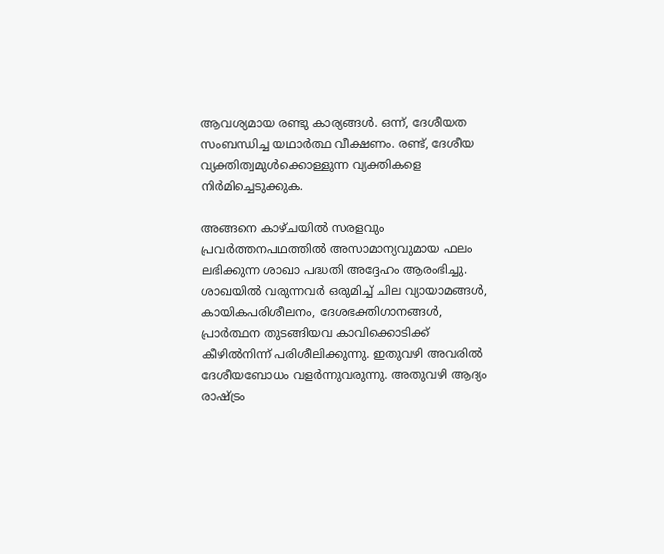ആവശ്യമായ രണ്ടു കാര്യങ്ങള്‍. ഒന്ന്, ദേശീയത സംബന്ധിച്ച യഥാര്‍ത്ഥ വീക്ഷണം. രണ്ട്, ദേശീയ വ്യക്തിത്വമുള്‍ക്കൊള്ളുന്ന വ്യക്തികളെ നിര്‍മിച്ചെടുക്കുക.

അങ്ങനെ കാഴ്ചയില്‍ സരളവും പ്രവര്‍ത്തനപഥത്തില്‍ അസാമാന്യവുമായ ഫലം ലഭിക്കുന്ന ശാഖാ പദ്ധതി അദ്ദേഹം ആരംഭിച്ചു. ശാഖയില്‍ വരുന്നവര്‍ ഒരുമിച്ച് ചില വ്യായാമങ്ങള്‍, കായികപരിശീലനം, ദേശഭക്തിഗാനങ്ങള്‍, പ്രാര്‍ത്ഥന തുടങ്ങിയവ കാവിക്കൊടിക്ക് കീഴില്‍നിന്ന് പരിശീലിക്കുന്നു. ഇതുവഴി അവരില്‍ ദേശീയബോധം വളര്‍ന്നുവരുന്നു. അതുവഴി ആദ്യം രാഷ്‌ട്രം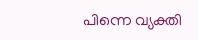പിന്നെ വ്യക്തി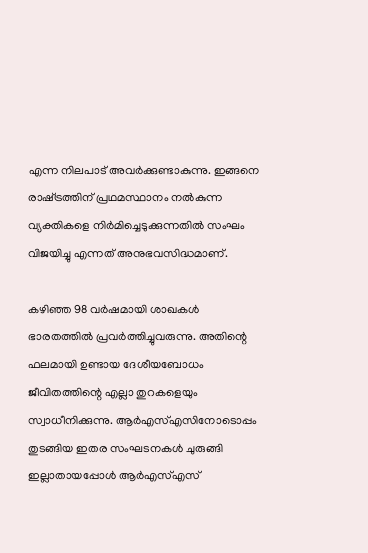എന്ന നിലപാട് അവര്‍ക്കുണ്ടാകുന്നു. ഇങ്ങനെ രാഷ്‌ട്രത്തിന് പ്രഥമസ്ഥാനം നല്‍കുന്ന വ്യക്തികളെ നിര്‍മിച്ചെടുക്കുന്നതില്‍ സംഘം വിജയിച്ചു എന്നത് അനുഭവസിദ്ധമാണ്.

കഴിഞ്ഞ 98 വര്‍ഷമായി ശാഖകള്‍ ഭാരതത്തില്‍ പ്രവര്‍ത്തിച്ചുവരുന്നു. അതിന്റെ ഫലമായി ഉണ്ടായ ദേശീയബോധം ജീവിതത്തിന്റെ എല്ലാ തുറകളെയും സ്വാധീനിക്കുന്നു. ആര്‍എസ്എസിനോടൊപ്പം തുടങ്ങിയ ഇതര സംഘടനകള്‍ ചുരുങ്ങി ഇല്ലാതായപ്പോള്‍ ആര്‍എസ്എസ്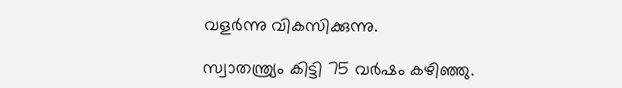വളര്‍ന്നു വികസിക്കുന്നു.

സ്വാതന്ത്ര്യം കിട്ടി 75 വര്‍ഷം കഴിഞ്ഞു.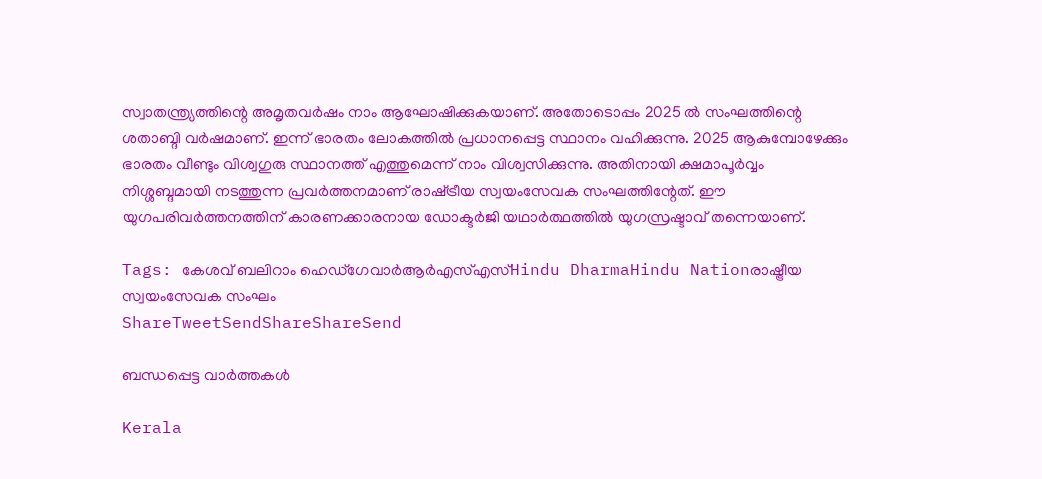സ്വാതന്ത്ര്യത്തിന്റെ അമൃതവര്‍ഷം നാം ആഘോഷിക്കുകയാണ്. അതോടൊപ്പം 2025 ല്‍ സംഘത്തിന്റെ ശതാബ്ദി വര്‍ഷമാണ്. ഇന്ന് ഭാരതം ലോകത്തില്‍ പ്രധാനപ്പെട്ട സ്ഥാനം വഹിക്കുന്നു. 2025 ആകുമ്പോഴേക്കും ഭാരതം വീണ്ടും വിശ്വഗുരു സ്ഥാനത്ത് എത്തുമെന്ന് നാം വിശ്വസിക്കുന്നു. അതിനായി ക്ഷമാപൂര്‍വ്വം നിശ്ശബ്ദമായി നടത്തുന്ന പ്രവര്‍ത്തനമാണ് രാഷ്‌ട്രീയ സ്വയംസേവക സംഘത്തിന്റേത്. ഈ യുഗപരിവര്‍ത്തനത്തിന് കാരണക്കാരനായ ഡോക്ടര്‍ജി യഥാര്‍ത്ഥത്തില്‍ യുഗസ്രഷ്ടാവ് തന്നെയാണ്.

Tags: കേശവ് ബലിറാം ഹെഡ്‌ഗേവാര്‍ആര്‍എസ്എസ്Hindu DharmaHindu Nationരാഷ്ട്രീയ സ്വയംസേവക സംഘം
ShareTweetSendShareShareSend

ബന്ധപ്പെട്ട വാര്‍ത്തകള്‍

Kerala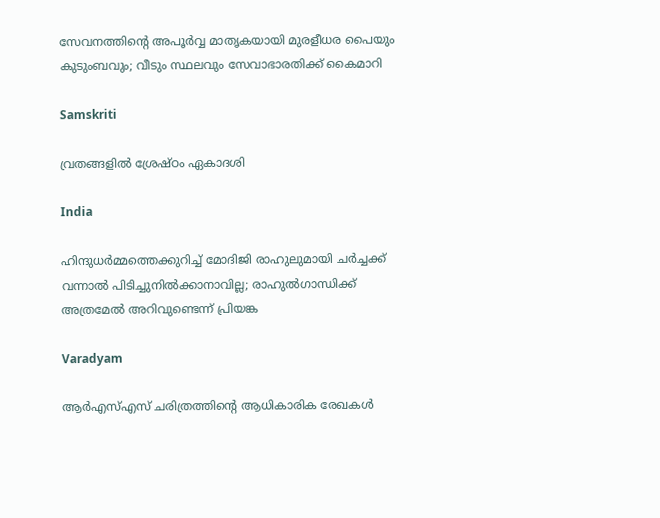സേവനത്തിന്റെ അപൂർവ്വ മാതൃകയായി മുരളീധര പൈയും കുടുംബവും; വീടും സ്ഥലവും സേവാഭാരതിക്ക് കൈമാറി

Samskriti

വ്രതങ്ങളില്‍ ശ്രേഷ്ഠം ഏകാദശി

India

ഹിന്ദുധര്‍മ്മത്തെക്കുറിച്ച് മോദിജി രാഹുലുമായി ചര്‍ച്ചക്ക് വന്നാല്‍ പിടിച്ചുനില്‍ക്കാനാവില്ല; രാഹുല്‍ഗാന്ധിക്ക് അത്രമേല്‍ അറിവുണ്ടെന്ന് പ്രിയങ്ക

Varadyam

ആര്‍എസ്എസ് ചരിത്രത്തിന്റെ ആധികാരിക രേഖകള്‍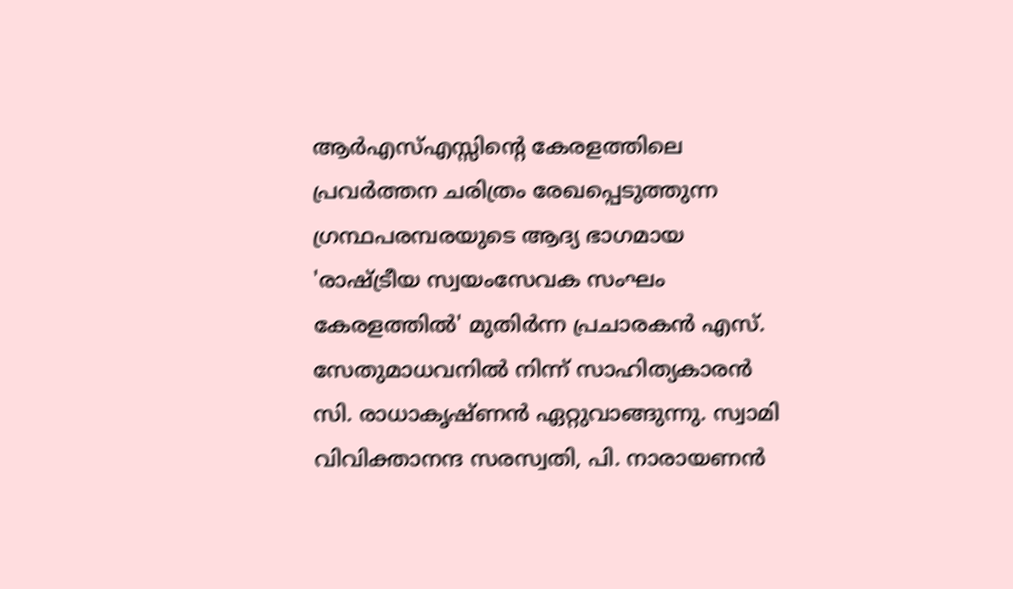ആര്‍എസ്എസ്സിന്റെ കേരളത്തിലെ പ്രവര്‍ത്തന ചരിത്രം രേഖപ്പെടുത്തുന്ന ഗ്രന്ഥപരമ്പരയുടെ ആദ്യ ഭാഗമായ
'രാഷ്ട്രീയ സ്വയംസേവക സംഘം കേരളത്തില്‍' മുതിര്‍ന്ന പ്രചാരകന്‍ എസ്. സേതുമാധവനില്‍ നിന്ന് സാഹിത്യകാരന്‍ സി. രാധാകൃഷ്ണന്‍ ഏറ്റുവാങ്ങുന്നു. സ്വാമി വിവിക്താനന്ദ സരസ്വതി, പി. നാരായണന്‍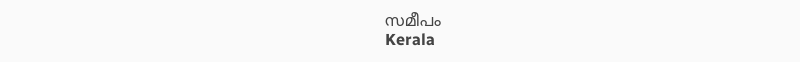സമീപം
Kerala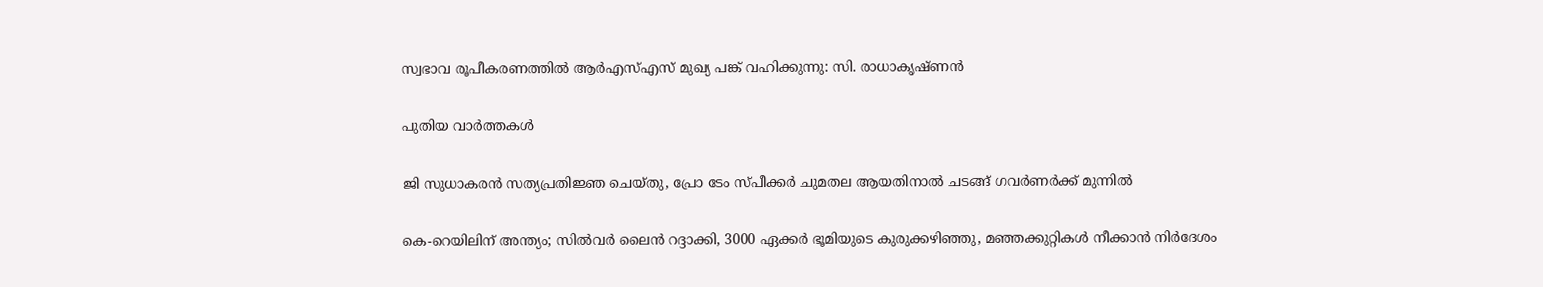സ്വഭാവ രൂപീകരണത്തില്‍ ആര്‍എസ്എസ് മുഖ്യ പങ്ക് വഹിക്കുന്നു: സി. രാധാകൃഷ്ണന്‍

പുതിയ വാര്‍ത്തകള്‍

ജി സുധാകരൻ സത്യപ്രതിജ്ഞ ചെയ്തു, പ്രോ ടേം സ്പീക്കർ ചുമതല ആയതിനാൽ ചടങ്ങ് ഗവർണർക്ക് മുന്നിൽ

കെ-റെയിലിന് അന്ത്യം; സിൽവർ ലൈൻ റദ്ദാക്കി, 3000 ഏക്കർ ഭൂമിയുടെ കുരുക്കഴിഞ്ഞു, മഞ്ഞക്കുറ്റികൾ നീക്കാൻ നിർദേശം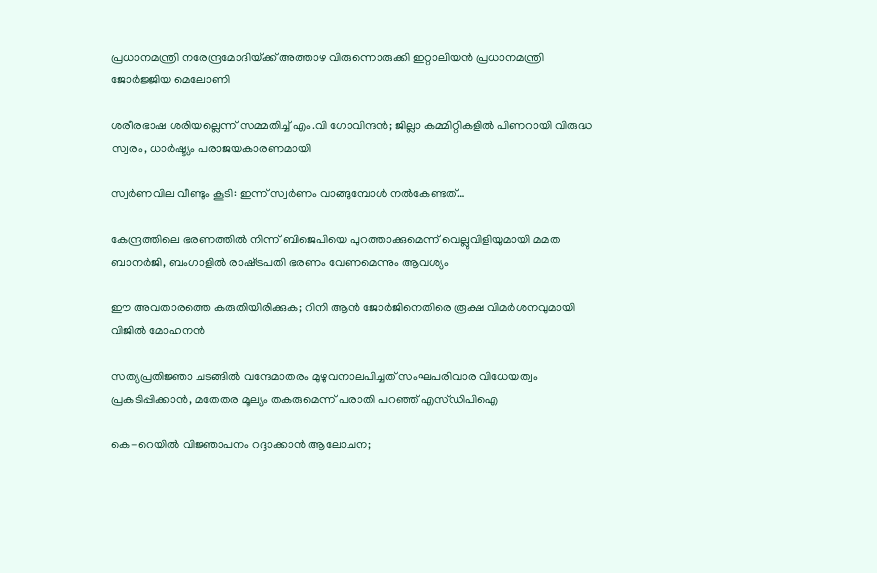പ്രധാനമന്ത്രി നരേന്ദ്രമോദിയ്‌ക്ക് അത്താഴ വിരുന്നൊരുക്കി ഇറ്റാലിയൻ പ്രധാനമന്ത്രി ജോർജ്ജിയ മെലോണി

ശരീരഭാഷ ശരിയല്ലെന്ന് സമ്മതിച്ച് എം.വി ഗോവിന്ദൻ; ജില്ലാ കമ്മിറ്റികളിൽ പിണറായി വിരുദ്ധ സ്വരം, ധാർഷ്ട്യം പരാജയകാരണമായി

സ്വർണവില വീണ്ടും കൂടി: ഇന്ന് സ്വർണം വാങ്ങുമ്പോൾ നൽകേണ്ടത്…

കേന്ദ്രത്തിലെ ഭരണത്തിൽ നിന്ന് ബിജെപിയെ പുറത്താക്കുമെന്ന് വെല്ലുവിളിയുമായി മമത ബാനർജി, ബംഗാളിൽ രാഷ്‌ട്രപതി ഭരണം വേണമെന്നും ആവശ്യം

ഈ അവതാരത്തെ കരുതിയിരിക്കുക; റിനി ആൻ ജോർജിനെതിരെ രൂക്ഷ വിമർശനവുമായി വിജിൽ മോഹനൻ

സത്യപ്രതിജ്ഞാ ചടങ്ങില്‍ വന്ദേമാതരം മുഴുവനാലപിച്ചത് സംഘപരിവാര വിധേയത്വം പ്രകടിപ്പിക്കാൻ, മതേതര മൂല്യം തകരുമെന്ന് പരാതി പറഞ്ഞ് എസ്ഡിപിഐ

കെ-റെയിൽ വിജ്ഞാപനം റദ്ദാക്കാൻ ആലോചന;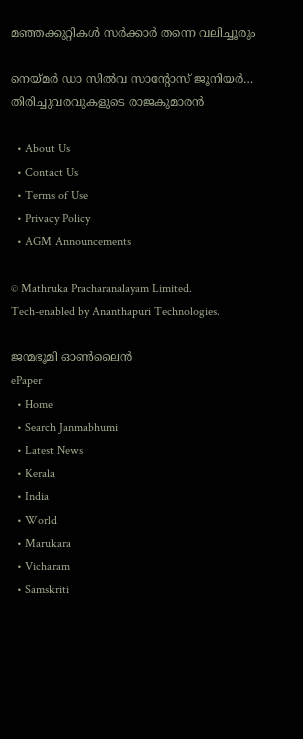മഞ്ഞക്കുറ്റികൾ സർക്കാർ തന്നെ വലിച്ചൂരും

നെയ്‌മര്‍ ഡാ സില്‍വ സാന്റോസ് ജൂനിയര്‍… തിരിച്ചുവരവുകളുടെ രാജകുമാരന്‍

  • About Us
  • Contact Us
  • Terms of Use
  • Privacy Policy
  • AGM Announcements

© Mathruka Pracharanalayam Limited.
Tech-enabled by Ananthapuri Technologies.

ജന്മഭൂമി ഓണ്‍ലൈന്‍
ePaper
  • Home
  • Search Janmabhumi
  • Latest News
  • Kerala
  • India
  • World
  • Marukara
  • Vicharam
  • Samskriti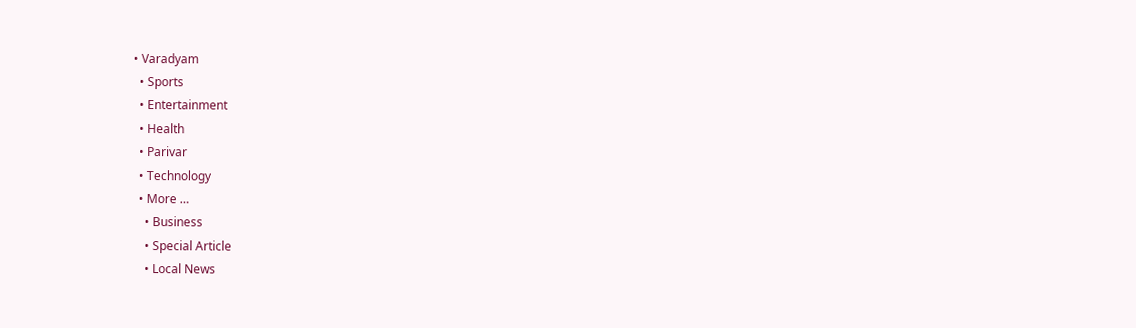• Varadyam
  • Sports
  • Entertainment
  • Health
  • Parivar
  • Technology
  • More …
    • Business
    • Special Article
    • Local News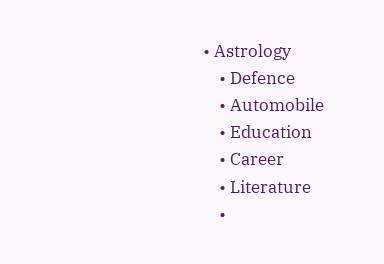• Astrology
    • Defence
    • Automobile
    • Education
    • Career
    • Literature
    •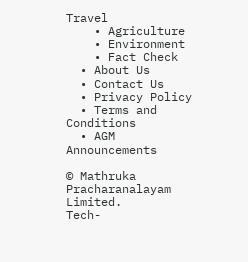Travel
    • Agriculture
    • Environment
    • Fact Check
  • About Us
  • Contact Us
  • Privacy Policy
  • Terms and Conditions
  • AGM Announcements

© Mathruka Pracharanalayam Limited.
Tech-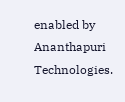enabled by Ananthapuri Technologies.